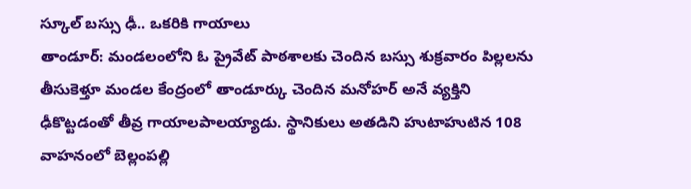స్కూల్ బస్సు ఢీ.. ఒకరికి గాయాలు
తాండూర్: మండలంలోని ఓ ప్రైవేట్ పాఠశాలకు చెందిన బస్సు శుక్రవారం పిల్లలను తీసుకెళ్తూ మండల కేంద్రంలో తాండూర్కు చెందిన మనోహర్ అనే వ్యక్తిని ఢీకొట్టడంతో తీవ్ర గాయాలపాలయ్యాడు. స్థానికులు అతడిని హుటాహుటిన 108 వాహనంలో బెల్లంపల్లి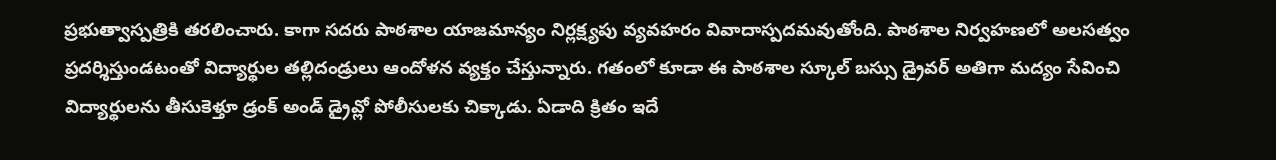ప్రభుత్వాస్పత్రికి తరలించారు. కాగా సదరు పాఠశాల యాజమాన్యం నిర్లక్ష్యపు వ్యవహరం వివాదాస్పదమవుతోంది. పాఠశాల నిర్వహణలో అలసత్వం ప్రదర్శిస్తుండటంతో విద్యార్థుల తల్లిదండ్రులు ఆందోళన వ్యక్తం చేస్తున్నారు. గతంలో కూడా ఈ పాఠశాల స్కూల్ బస్సు డ్రైవర్ అతిగా మద్యం సేవించి విద్యార్థులను తీసుకెళ్తూ డ్రంక్ అండ్ డ్రైవ్లో పోలీసులకు చిక్కాడు. ఏడాది క్రితం ఇదే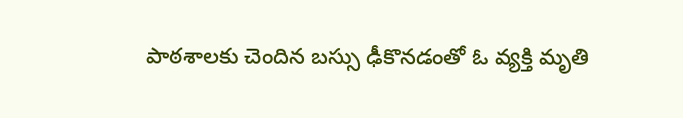పాఠశాలకు చెందిన బస్సు ఢీకొనడంతో ఓ వ్యక్తి మృతి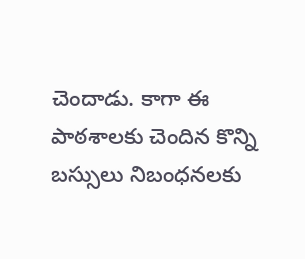చెందాడు. కాగా ఈ పాఠశాలకు చెందిన కొన్ని బస్సులు నిబంధనలకు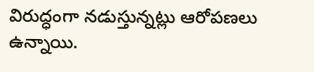విరుద్ధంగా నడుస్తున్నట్లు ఆరోపణలు ఉన్నాయి.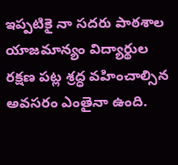ఇప్పటికై నా సదరు పాఠశాల యాజమాన్యం విద్యార్థుల రక్షణ పట్ల శ్రద్ధ వహించాల్సిన అవసరం ఎంతైనా ఉంది.